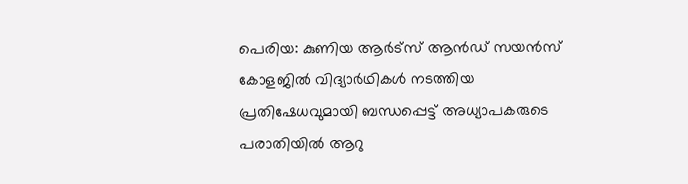പെരിയ: കുണിയ ആർട്സ് ആൻഡ് സയൻസ് കോളജിൽ വിദ്യാർഥികൾ നടത്തിയ പ്രതിഷേധവുമായി ബന്ധപ്പെട്ട് അധ്യാപകരുടെ പരാതിയിൽ ആറു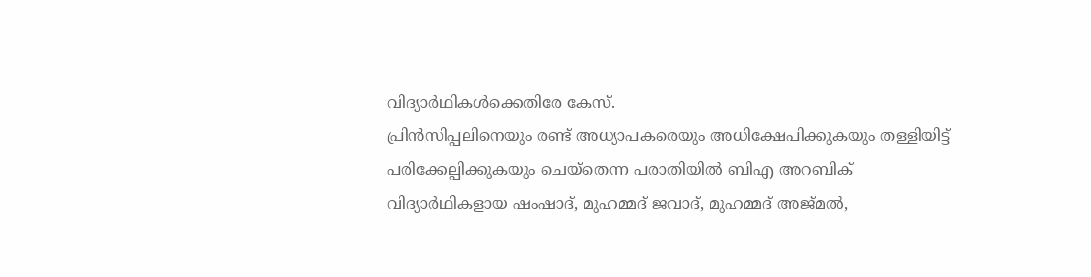വിദ്യാർഥികൾക്കെതിരേ കേസ്.
പ്രിൻസിപ്പലിനെയും രണ്ട് അധ്യാപകരെയും അധിക്ഷേപിക്കുകയും തള്ളിയിട്ട് പരിക്കേല്പിക്കുകയും ചെയ്തെന്ന പരാതിയിൽ ബിഎ അറബിക് വിദ്യാർഥികളായ ഷംഷാദ്, മുഹമ്മദ് ജവാദ്, മുഹമ്മദ് അജ്മൽ,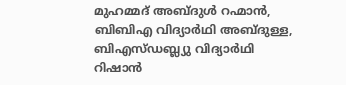മുഹമ്മദ് അബ്ദുൾ റഹ്മാൻ, ബിബിഎ വിദ്യാർഥി അബ്ദുള്ള, ബിഎസ്ഡബ്ല്യു വിദ്യാർഥി റിഷാൻ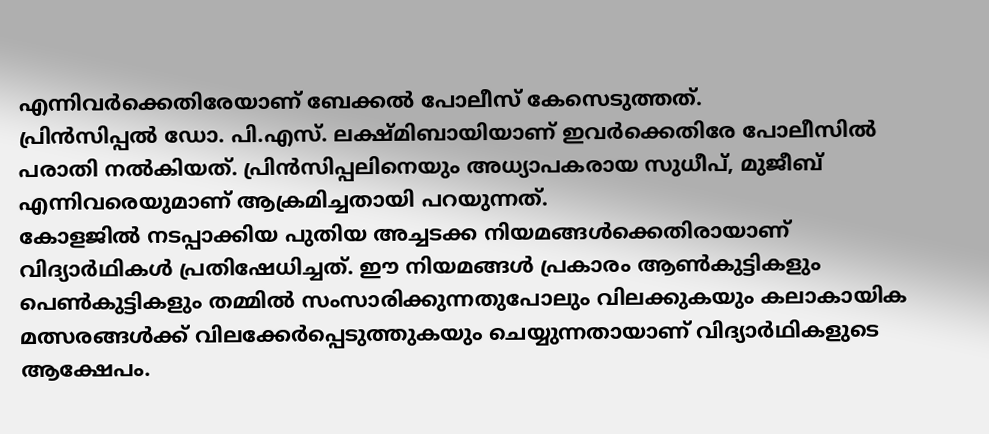എന്നിവർക്കെതിരേയാണ് ബേക്കൽ പോലീസ് കേസെടുത്തത്.
പ്രിൻസിപ്പൽ ഡോ. പി.എസ്. ലക്ഷ്മിബായിയാണ് ഇവർക്കെതിരേ പോലീസിൽ പരാതി നൽകിയത്. പ്രിൻസിപ്പലിനെയും അധ്യാപകരായ സുധീപ്, മുജീബ് എന്നിവരെയുമാണ് ആക്രമിച്ചതായി പറയുന്നത്.
കോളജിൽ നടപ്പാക്കിയ പുതിയ അച്ചടക്ക നിയമങ്ങൾക്കെതിരായാണ് വിദ്യാർഥികൾ പ്രതിഷേധിച്ചത്. ഈ നിയമങ്ങൾ പ്രകാരം ആൺകുട്ടികളും പെൺകുട്ടികളും തമ്മിൽ സംസാരിക്കുന്നതുപോലും വിലക്കുകയും കലാകായിക മത്സരങ്ങൾക്ക് വിലക്കേർപ്പെടുത്തുകയും ചെയ്യുന്നതായാണ് വിദ്യാർഥികളുടെ ആക്ഷേപം.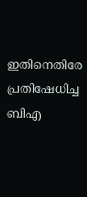ഇതിനെതിരേ പ്രതിഷേധിച്ച ബിഎ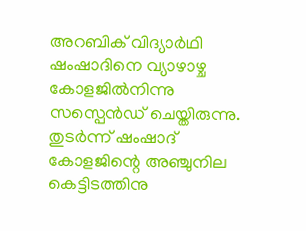അറബിക് വിദ്യാർഥി ഷംഷാദിനെ വ്യാഴാഴ്ച കോളജിൽനിന്നു സസ്പെൻഡ് ചെയ്തിരുന്നു. തുടർന്ന് ഷംഷാദ് കോളജിന്റെ അഞ്ചുനില കെട്ടിടത്തിനു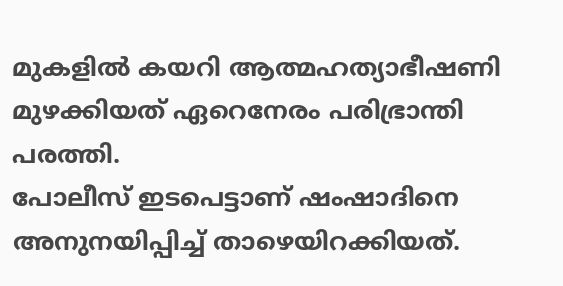മുകളിൽ കയറി ആത്മഹത്യാഭീഷണി മുഴക്കിയത് ഏറെനേരം പരിഭ്രാന്തി പരത്തി.
പോലീസ് ഇടപെട്ടാണ് ഷംഷാദിനെ അനുനയിപ്പിച്ച് താഴെയിറക്കിയത്.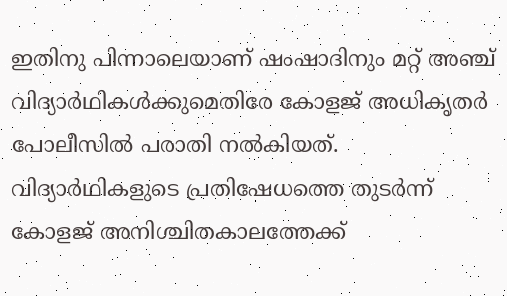ഇതിനു പിന്നാലെയാണ് ഷംഷാദിനും മറ്റ് അഞ്ച് വിദ്യാർഥികൾക്കുമെതിരേ കോളജ് അധികൃതർ പോലീസിൽ പരാതി നൽകിയത്. വിദ്യാർഥികളുടെ പ്രതിഷേധത്തെ തുടർന്ന് കോളജ് അനിശ്ചിതകാലത്തേക്ക്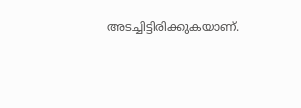അടച്ചിട്ടിരിക്കുകയാണ്.